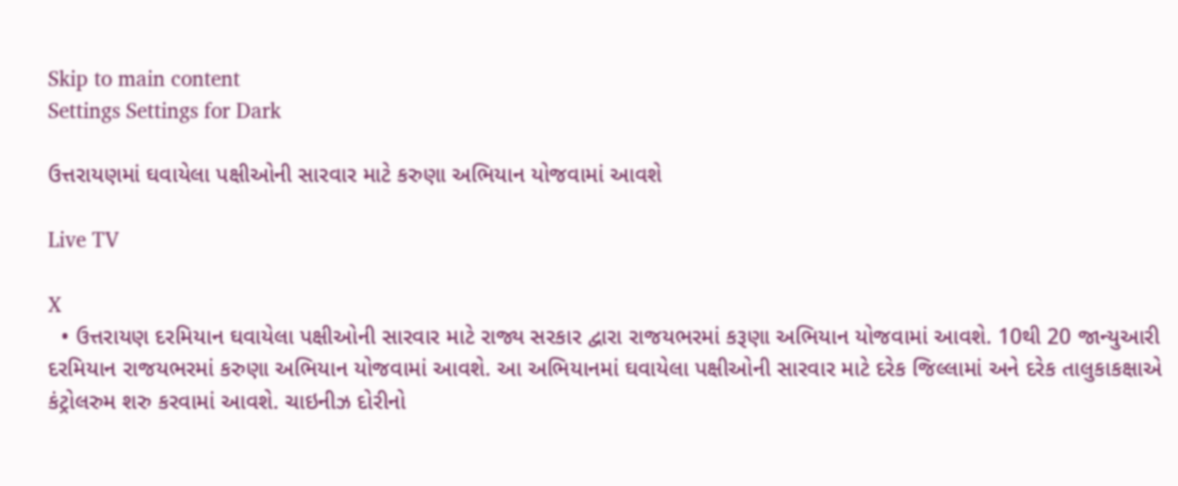Skip to main content
Settings Settings for Dark

ઉત્તરાયણમાં ઘવાયેલા પક્ષીઓની સારવાર માટે કરુણા અભિયાન યોજવામાં આવશે

Live TV

X
  • ઉત્તરાયણ દરમિયાન ઘવાયેલા પક્ષીઓની સારવાર માટે રાજ્ય સરકાર દ્વારા રાજયભરમાં કરૂણા અભિયાન યોજવામાં આવશે. 10થી 20 જાન્યુઆરી દરમિયાન રાજયભરમાં કરુણા અભિયાન યોજવામાં આવશે. આ અભિયાનમાં ઘવાયેલા પક્ષીઓની સારવાર માટે દરેક જિલ્લામાં અને દરેક તાલુકાકક્ષાએ કંટ્રોલરુમ શરુ કરવામાં આવશે. ચાઇનીઝ દોરીનો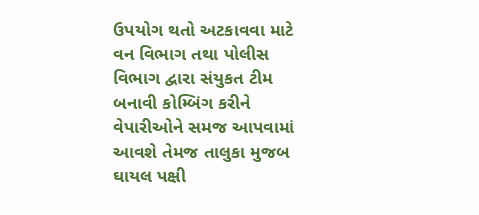ઉપયોગ થતો અટકાવવા માટે વન વિભાગ તથા પોલીસ વિભાગ દ્વારા સંયુકત ટીમ બનાવી કોમ્બિંગ કરીને વેપારીઓને સમજ આપવામાં આવશે તેમજ તાલુકા મુજબ ઘાયલ પક્ષી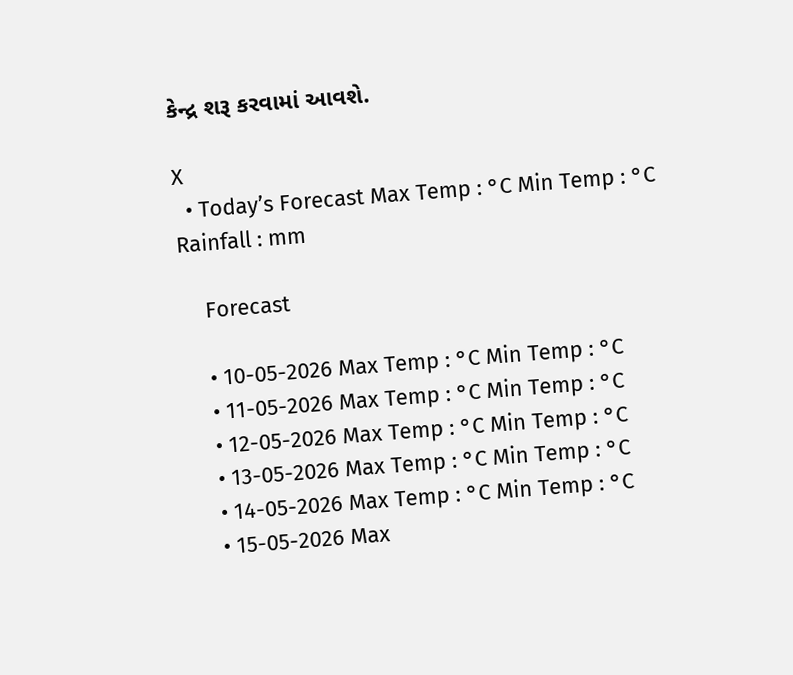કેન્દ્ર શરૂ કરવામાં આવશે.

X
  • Today’s Forecast Max Temp : °C Min Temp : °C Rainfall : mm

    Forecast

    • 10-05-2026 Max Temp : °C Min Temp : °C
    • 11-05-2026 Max Temp : °C Min Temp : °C
    • 12-05-2026 Max Temp : °C Min Temp : °C
    • 13-05-2026 Max Temp : °C Min Temp : °C
    • 14-05-2026 Max Temp : °C Min Temp : °C
    • 15-05-2026 Max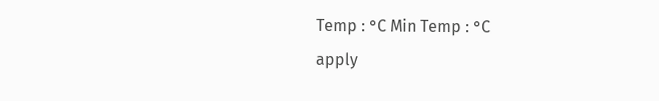Temp : °C Min Temp : °C
apply